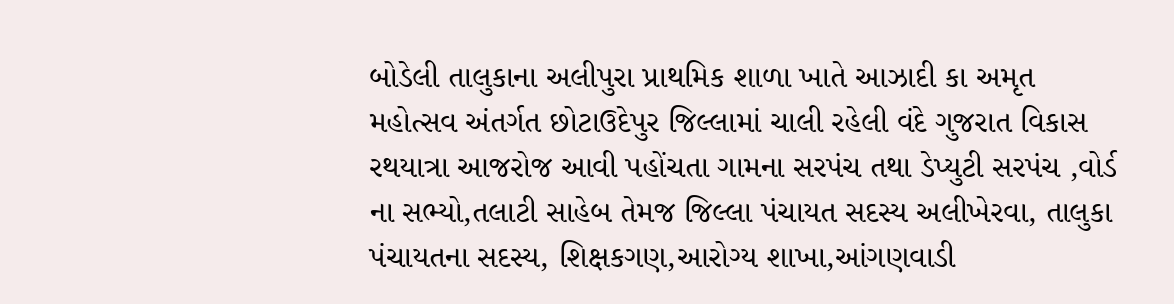બોડેલી તાલુકાના અલીપુરા પ્રાથમિક શાળા ખાતે આઝાદી કા અમૃત મહોત્સવ અંતર્ગત છોટાઉદેપુર જિલ્લામાં ચાલી રહેલી વંદે ગુજરાત વિકાસ રથયાત્રા આજરોજ આવી પહોંચતા ગામના સરપંચ તથા ડેપ્યુટી સરપંચ ,વોર્ડ ના સભ્યો,તલાટી સાહેબ તેમજ જિલ્લા પંચાયત સદસ્ય અલીખેરવા, તાલુકા પંચાયતના સદસ્ય, શિક્ષકગણ,આરોગ્ય શાખા,આંગણવાડી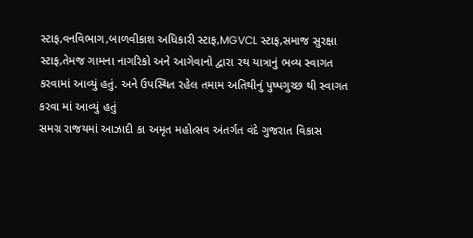સ્ટાફ,વનવિભાગ,બાળવીકાશ અધિકારી સ્ટાફ,MGVCL સ્ટાફ,સમાજ સુરક્ષા સ્ટાફ,તેમજ ગામના નાગરિકો અને આગેવાનો દ્વારા રથ યાત્રાનું ભવ્ય સ્વાગત કરવામાં આવ્યું હતું. અને ઉપસ્થિત રહેલ તમામ અતિથીનું પુષ્પગુચ્છ થી સ્વાગત કરવા માં આવ્યું હતું
સમગ્ર રાજયમાં આઝાદી કા અમૃત મહોત્સવ અંતર્ગત વંદે ગુજરાત વિકાસ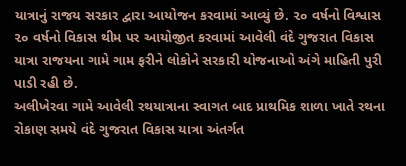યાત્રાનું રાજય સરકાર દ્વારા આયોજન કરવામાં આવ્યું છે. ૨૦ વર્ષનો વિશ્વાસ ૨૦ વર્ષનો વિકાસ થીમ પર આયોજીત કરવામાં આવેલી વંદે ગુજરાત વિકાસ યાત્રા રાજયના ગામે ગામ ફરીને લોકોને સરકારી યોજનાઓ અંગે માહિતી પુરી પાડી રહી છે.
અલીખેરવા ગામે આવેલી રથયાત્રાના સ્વાગત બાદ પ્રાથમિક શાળા ખાતે રથના રોકાણ સમયે વંદે ગુજરાત વિકાસ યાત્રા અંતર્ગત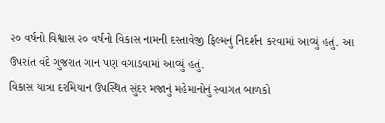૨૦ વર્ષનો વિશ્વાસ ૨૦ વર્ષનો વિકાસ નામની દસ્તાવેજી ફિલ્મનું નિદર્શન કરવામાં આવ્યું હતું. આ ઉપરાંત વંદે ગુજરાત ગાન પણ વગાડવામાં આવ્યું હતું.
વિકાસ યાત્રા દરમિયાન ઉપસ્થિત સુંદર મજાનું મહેમાનોનું સ્વાગત બાળકો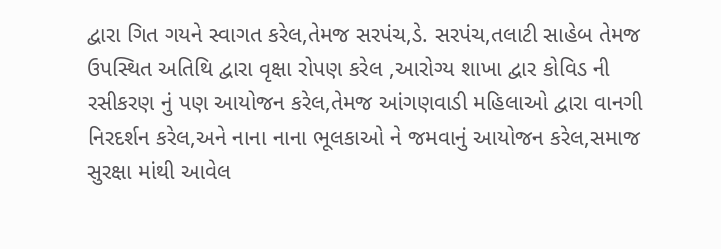દ્વારા ગિત ગયને સ્વાગત કરેલ,તેમજ સરપંચ,ડે. સરપંચ,તલાટી સાહેબ તેમજ ઉપસ્થિત અતિથિ દ્વારા વૃક્ષા રોપણ કરેલ ,આરોગ્ય શાખા દ્વાર કોવિડ ની રસીકરણ નું પણ આયોજન કરેલ,તેમજ આંગણવાડી મહિલાઓ દ્વારા વાનગી નિરદર્શન કરેલ,અને નાના નાના ભૂલકાઓ ને જમવાનું આયોજન કરેલ,સમાજ સુરક્ષા માંથી આવેલ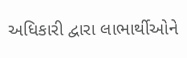અધિકારી દ્વારા લાભાર્થીઓને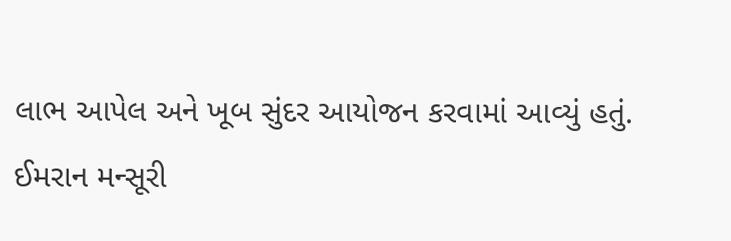લાભ આપેલ અને ખૂબ સુંદર આયોજન કરવામાં આવ્યું હતું.
ઈમરાન મન્સૂરી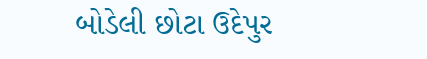બોડેલી છોટા ઉદેપુર